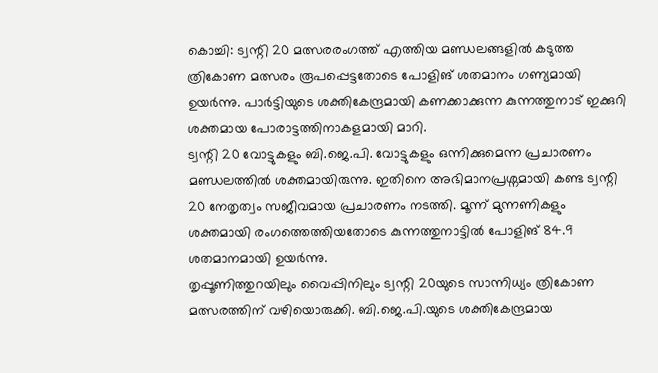കൊച്ചി: ട്വന്റി 20 മത്സരരംഗത്ത് എത്തിയ മണ്ഡലങ്ങളിൽ കടുത്ത ത്രികോണ മത്സരം രൂപപ്പെട്ടതോടെ പോളിങ് ശതമാനം ഗണ്യമായി ഉയർന്നു. പാർട്ടിയുടെ ശക്തികേന്ദ്രമായി കണക്കാക്കുന്ന കുന്നത്തുനാട് ഇക്കുറി ശക്തമായ പോരാട്ടത്തിനാകളമായി മാറി.
ട്വന്റി 20 വോട്ടുകളും ബി.ജെ.പി. വോട്ടുകളും ഒന്നിക്കുമെന്ന പ്രചാരണം മണ്ഡലത്തിൽ ശക്തമായിരുന്നു. ഇതിനെ അഭിമാനപ്രശ്നമായി കണ്ട ട്വന്റി 20 നേതൃത്വം സജീവമായ പ്രചാരണം നടത്തി. മൂന്ന് മുന്നണികളും ശക്തമായി രംഗത്തെത്തിയതോടെ കുന്നത്തുനാട്ടിൽ പോളിങ് 84.9 ശതമാനമായി ഉയർന്നു.
തൃപ്പൂണിത്തുറയിലും വൈപ്പിനിലും ട്വന്റി 20യുടെ സാന്നിധ്യം ത്രികോണ മത്സരത്തിന് വഴിയൊരുക്കി. ബി.ജെ.പി.യുടെ ശക്തികേന്ദ്രമായ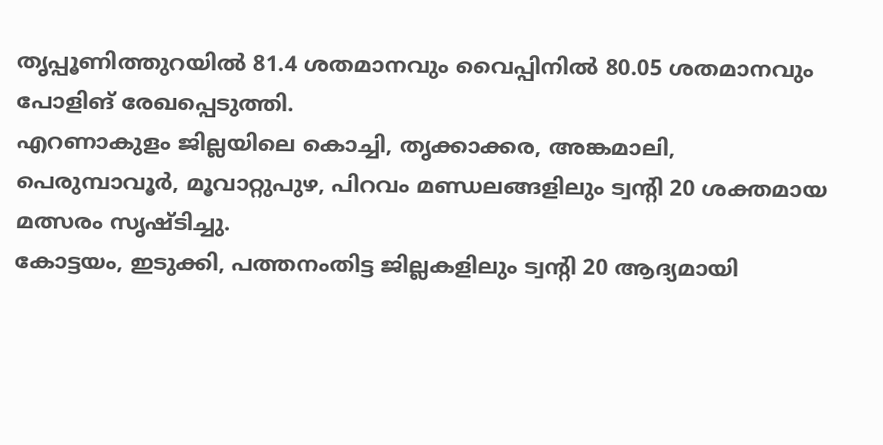തൃപ്പൂണിത്തുറയിൽ 81.4 ശതമാനവും വൈപ്പിനിൽ 80.05 ശതമാനവും പോളിങ് രേഖപ്പെടുത്തി.
എറണാകുളം ജില്ലയിലെ കൊച്ചി, തൃക്കാക്കര, അങ്കമാലി, പെരുമ്പാവൂർ, മൂവാറ്റുപുഴ, പിറവം മണ്ഡലങ്ങളിലും ട്വന്റി 20 ശക്തമായ മത്സരം സൃഷ്ടിച്ചു.
കോട്ടയം, ഇടുക്കി, പത്തനംതിട്ട ജില്ലകളിലും ട്വന്റി 20 ആദ്യമായി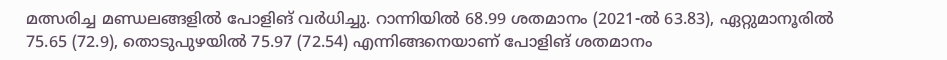മത്സരിച്ച മണ്ഡലങ്ങളിൽ പോളിങ് വർധിച്ചു. റാന്നിയിൽ 68.99 ശതമാനം (2021-ൽ 63.83), ഏറ്റുമാനൂരിൽ 75.65 (72.9), തൊടുപുഴയിൽ 75.97 (72.54) എന്നിങ്ങനെയാണ് പോളിങ് ശതമാനം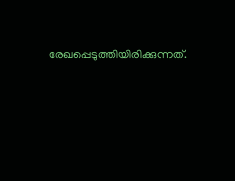രേഖപ്പെടുത്തിയിരിക്കുന്നത്.